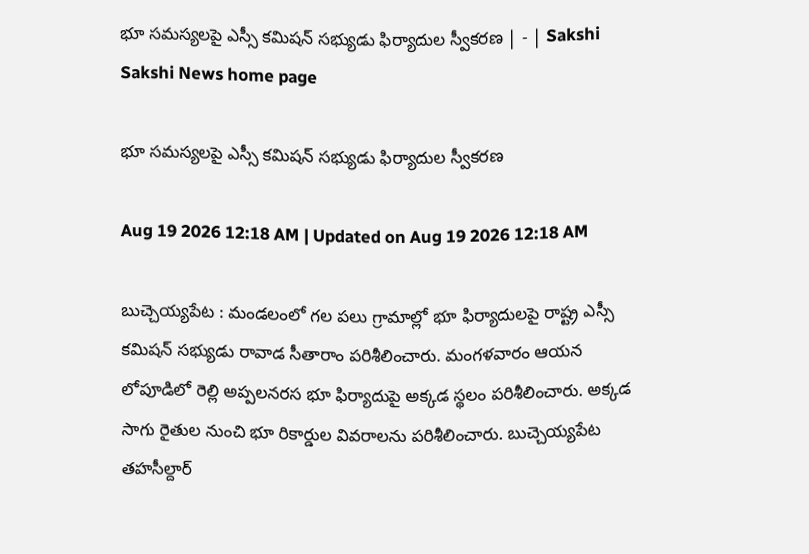భూ సమస్యలపై ఎస్సీ కమిషన్‌ సభ్యుడు ఫిర్యాదుల స్వీకరణ | - | Sakshi
Sakshi News home page

భూ సమస్యలపై ఎస్సీ కమిషన్‌ సభ్యుడు ఫిర్యాదుల స్వీకరణ

Aug 19 2026 12:18 AM | Updated on Aug 19 2026 12:18 AM

బుచ్చెయ్యపేట : మండలంలో గల పలు గ్రామాల్లో భూ ఫిర్యాదులపై రాష్ట్ర ఎస్సీ కమిషన్‌ సభ్యుడు రావాడ సీతారాం పరిశీలించారు. మంగళవారం ఆయన లోపూడిలో రెల్లి అప్పలనరస భూ ఫిర్యాదుపై అక్కడ స్థలం పరిశీలించారు. అక్కడ సాగు రైతుల నుంచి భూ రికార్డుల వివరాలను పరిశీలించారు. బుచ్చెయ్యపేట తహసీల్దార్‌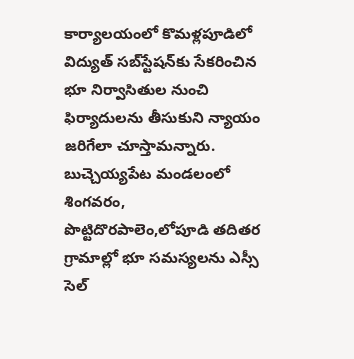కార్యాలయంలో కొమళ్లపూడిలో విద్యుత్‌ సబ్‌స్టేషన్‌కు సేకరించిన భూ నిర్వాసితుల నుంచి ఫిర్యాదులను తీసుకుని న్యాయం జరిగేలా చూస్తామన్నారు. బుచ్చెయ్యపేట మండలంలో శింగవరం, పొట్టిదొరపాలెం,లోపూడి తదితర గ్రామాల్లో భూ సమస్యలను ఎస్సీ సెల్‌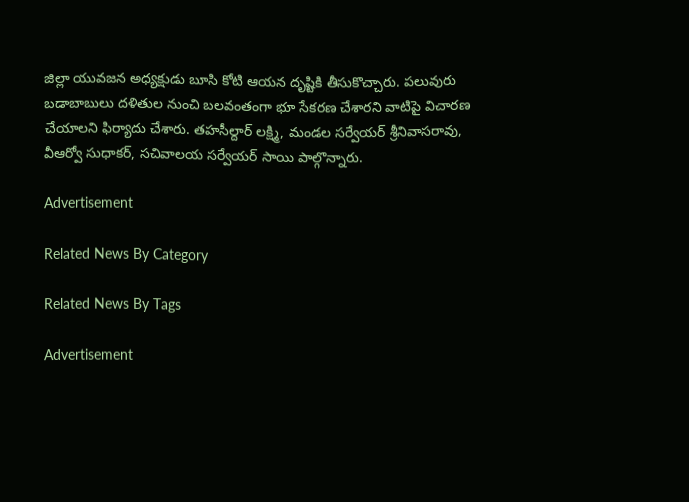జిల్లా యువజన అధ్యక్షుడు బూసి కోటి ఆయన దృష్టికి తీసుకొచ్చారు. పలువురు బడాబాబులు దళితుల నుంచి బలవంతంగా భూ సేకరణ చేశారని వాటిపై విచారణ చేయాలని ఫిర్యాదు చేశారు. తహసీల్దార్‌ లక్ష్మి, మండల సర్వేయర్‌ శ్రీనివాసరావు, వీఆర్వో సుధాకర్‌, సచివాలయ సర్వేయర్‌ సాయి పాల్గొన్నారు.

Advertisement

Related News By Category

Related News By Tags

Advertisement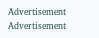Advertisement
Advertisement